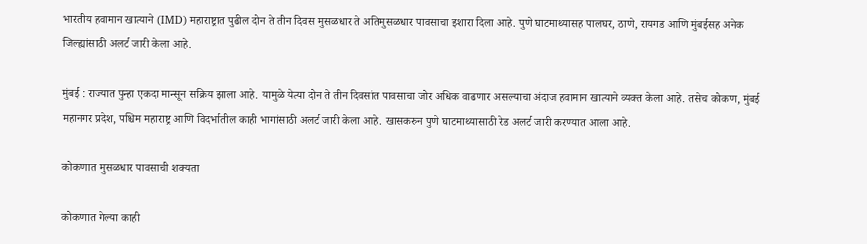भारतीय हवामान खात्याने (IMD) महाराष्ट्रात पुढील दोन ते तीन दिवस मुसळधार ते अतिमुसळधार पावसाचा इशारा दिला आहे. पुणे घाटमाथ्यासह पालघर, ठाणे, रायगड आणि मुंबईसह अनेक जिल्ह्यांसाठी अलर्ट जारी केला आहे.

मुंबई : राज्यात पुन्हा एकदा मान्सून सक्रिय झाला आहे. यामुळे येत्या दोन ते तीन दिवसांत पावसाचा जोर अधिक वाढणार असल्याचा अंदाज हवामान खात्याने व्यक्त केला आहे. तसेच कोकण, मुंबई महानगर प्रदेश, पश्चिम महाराष्ट्र आणि विदर्भातील काही भागांसाठी अलर्ट जारी केला आहे. खासकरुन पुणे घाटमाथ्यासाठी रेड अलर्ट जारी करण्यात आला आहे.

कोकणात मुसळधार पावसाची शक्यता

कोकणात गेल्या काही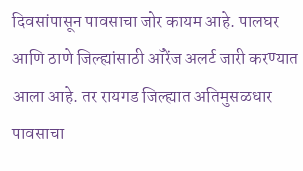दिवसांपासून पावसाचा जोर कायम आहे. पालघर आणि ठाणे जिल्ह्यांसाठी ऑरेंज अलर्ट जारी करण्यात आला आहे. तर रायगड जिल्ह्यात अतिमुसळधार पावसाचा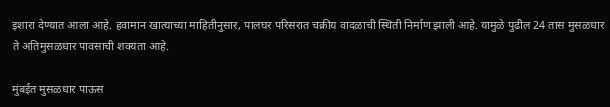इशारा देण्यात आला आहे. हवामान खात्याच्या माहितीनुसार, पालघर परिसरात चक्रीय वादळाची स्थिती निर्माण झाली आहे. यामुळे पुढील 24 तास मुसळधार ते अतिमुसळधार पावसाची शक्यता आहे.

मुंबईत मुसळधार पाऊस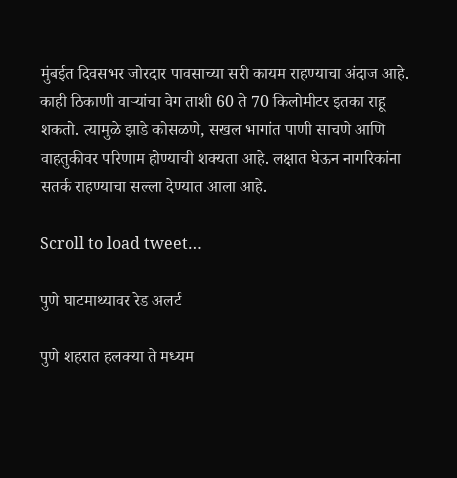मुंबईत दिवसभर जोरदार पावसाच्या सरी कायम राहण्याचा अंदाज आहे. काही ठिकाणी वाऱ्यांचा वेग ताशी 60 ते 70 किलोमीटर इतका राहू शकतो. त्यामुळे झाडे कोसळणे, सखल भागांत पाणी साचणे आणि वाहतुकीवर परिणाम होण्याची शक्यता आहे. लक्षात घेऊन नागरिकांना सतर्क राहण्याचा सल्ला देण्यात आला आहे.

Scroll to load tweet…

पुणे घाटमाथ्यावर रेड अलर्ट

पुणे शहरात हलक्या ते मध्यम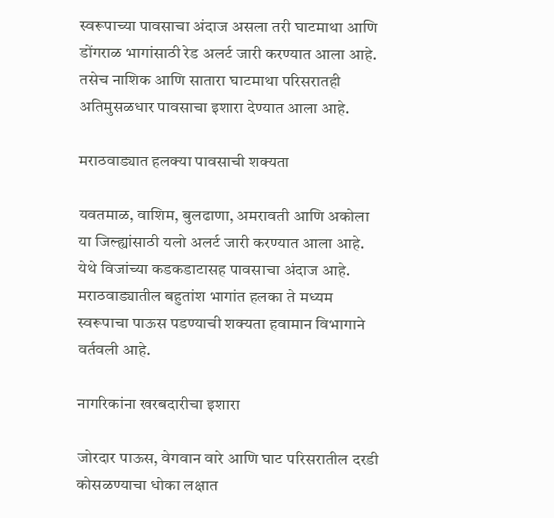स्वरूपाच्या पावसाचा अंदाज असला तरी घाटमाथा आणि डोंगराळ भागांसाठी रेड अलर्ट जारी करण्यात आला आहे. तसेच नाशिक आणि सातारा घाटमाथा परिसरातही अतिमुसळधार पावसाचा इशारा देण्यात आला आहे.

मराठवाड्यात हलक्या पावसाची शक्यता

यवतमाळ, वाशिम, बुलढाणा, अमरावती आणि अकोला या जिल्ह्यांसाठी यलो अलर्ट जारी करण्यात आला आहे. येथे विजांच्या कडकडाटासह पावसाचा अंदाज आहे. मराठवाड्यातील बहुतांश भागांत हलका ते मध्यम स्वरूपाचा पाऊस पडण्याची शक्यता हवामान विभागाने वर्तवली आहे.

नागरिकांना खरबदारीचा इशारा

जोरदार पाऊस, वेगवान वारे आणि घाट परिसरातील दरडी कोसळण्याचा धोका लक्षात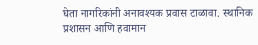घेता नागरिकांनी अनावश्यक प्रवास टाळावा. स्थानिक प्रशासन आणि हवामान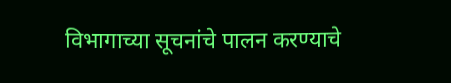विभागाच्या सूचनांचे पालन करण्याचे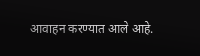आवाहन करण्यात आले आहे.